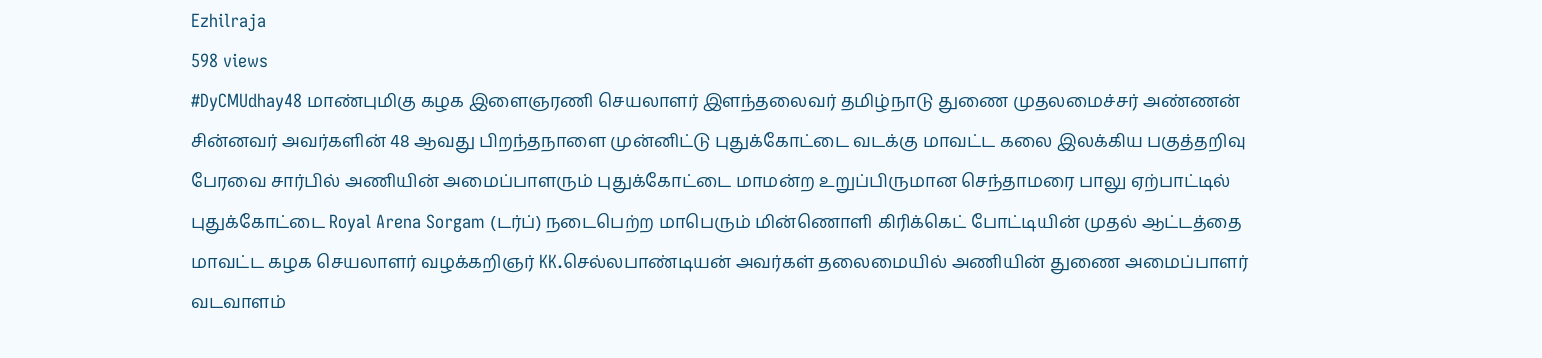Ezhilraja
598 views
#DyCMUdhay48 மாண்புமிகு கழக இளைஞரணி செயலாளர் இளந்தலைவர் தமிழ்நாடு துணை முதலமைச்சர் அண்ணன் சின்னவர் அவர்களின் 48 ஆவது பிறந்தநாளை முன்னிட்டு புதுக்கோட்டை வடக்கு மாவட்ட கலை இலக்கிய பகுத்தறிவு பேரவை சார்பில் அணியின் அமைப்பாளரும் புதுக்கோட்டை மாமன்ற உறுப்பிருமான செந்தாமரை பாலு ஏற்பாட்டில் புதுக்கோட்டை Royal Arena Sorgam (டர்ப்) நடைபெற்ற மாபெரும் மின்ணொளி கிரிக்கெட் போட்டியின் முதல் ஆட்டத்தை மாவட்ட கழக செயலாளர் வழக்கறிஞர் KK.செல்லபாண்டியன் அவர்கள் தலைமையில் அணியின் துணை அமைப்பாளர் வடவாளம்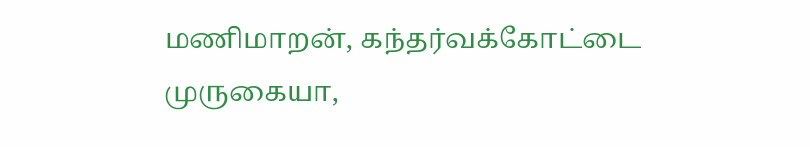மணிமாறன், கந்தர்வக்கோட்டை முருகையா,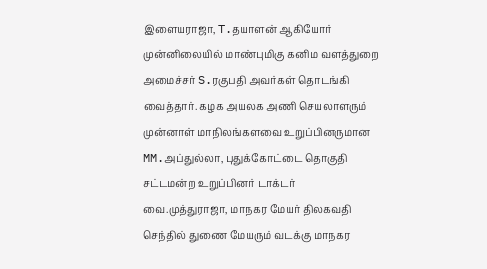இளையராஜா, T.தயாளன் ஆகியோர் முன்னிலையில் மாண்புமிகு கனிம வளத்துறை அமைச்சர் S.ரகுபதி அவர்கள் தொடங்கி வைத்தார். கழக அயலக அணி செயலாளரும் முன்னாள் மாநிலங்களவை உறுப்பினருமான MM.அப்துல்லா, புதுக்கோட்டை தொகுதி சட்டமன்ற உறுப்பினர் டாக்டர் வை.முத்துராஜா, மாநகர மேயர் திலகவதி செந்தில் துணை மேயரும் வடக்கு மாநகர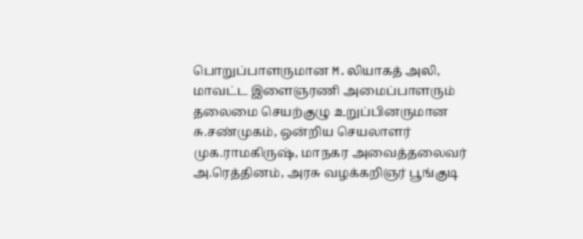பொறுப்பாளருமான M.லியாகத் அலி, மாவட்ட இளைஞரணி அமைப்பாளரும் தலைமை செயற்குழு உறுப்பினருமான சு.சண்முகம், ஒன்றிய செயலாளர் முக.ராமகிருஷ், மாநகர அவைத்தலைவர் அ.ரெத்தினம், அரசு வழக்கறிஞர் பூங்குடி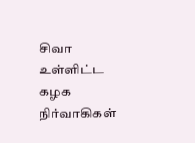சிவா உள்ளிட்ட கழக நிர்வாகிகள்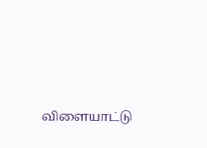விளையாட்டு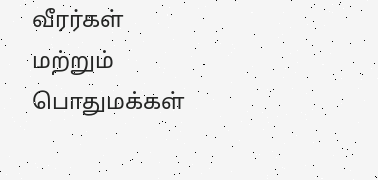வீரர்கள் மற்றும் பொதுமக்கள்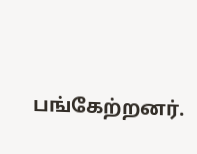பங்கேற்றனர்.